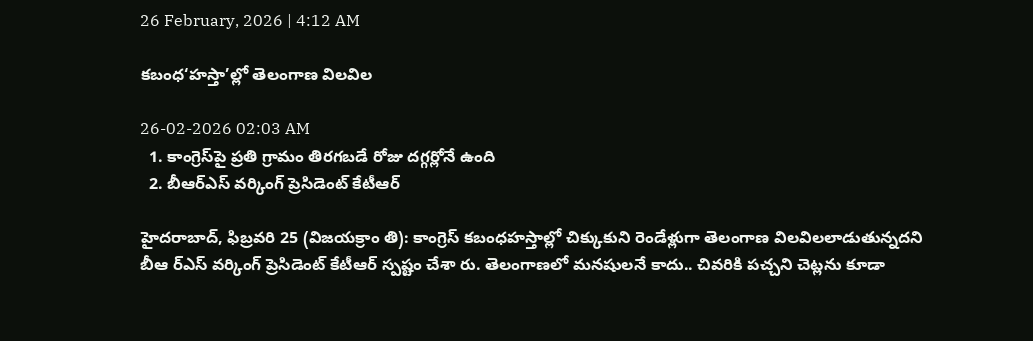26 February, 2026 | 4:12 AM

కబంధ‘హస్తా’ల్లో తెలంగాణ విలవిల

26-02-2026 02:03 AM
  1. కాంగ్రెస్‌పై ప్రతి గ్రామం తిరగబడే రోజు దగ్గర్లోనే ఉంది
  2. బీఆర్‌ఎస్ వర్కింగ్ ప్రెసిడెంట్ కేటీఆర్

హైదరాబాద్, ఫిబ్రవరి 25 (విజయక్రాం తి): కాంగ్రెస్ కబంధహస్తాల్లో చిక్కుకుని రెండేళ్లుగా తెలంగాణ విలవిలలాడుతున్నదని బీఆ ర్‌ఎస్ వర్కింగ్ ప్రెసిడెంట్ కేటీఆర్ స్పష్టం చేశా రు. తెలంగాణలో మనషులనే కాదు.. చివరికి పచ్చని చెట్లను కూడా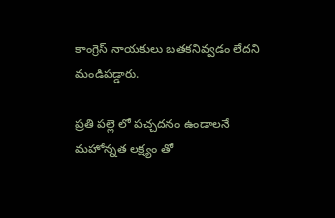కాంగ్రెస్ నాయకులు బతకనివ్వడం లేదని మండిపడ్డారు.

ప్రతి పల్లె లో పచ్చదనం ఉండాలనే మహోన్నత లక్ష్యం తో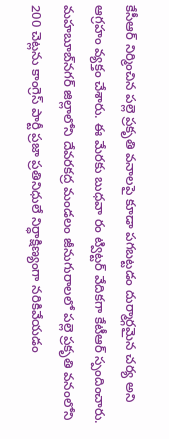కేసీఆర్ నిర్మించిన పల్లె ప్రకృతి వనాలపై కూడా పగబట్టడం దుర్మార్గమైన చర్య అని ఆగ్రహం వ్యక్తం చేశారు. ఈ మేరకు బుధవా రం ట్విట్టర్ వేదికగా కేటీఆర్ స్పందించారు. మహబూబ్‌నగర్ జిల్లాలోని దేవరకద్ర మండలం జీనుగురాలలో పల్లె ప్రకృతి వనంలోని 200 చెట్లను కాంగ్రెస్ పార్టీ ప్రజా ప్రతినిధులే నిర్ధాక్షిణ్యంగా నరికివేయడం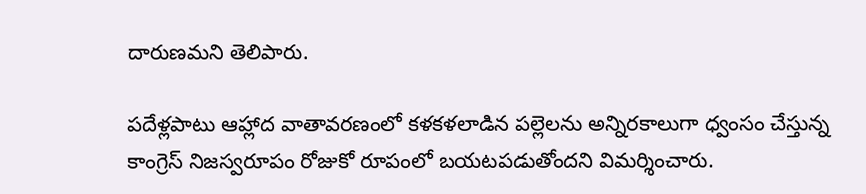దారుణమని తెలిపారు.

పదేళ్లపాటు ఆహ్లాద వాతావరణంలో కళకళలాడిన పల్లెలను అన్నిరకాలుగా ధ్వంసం చేస్తున్న కాంగ్రెస్ నిజస్వరూపం రోజుకో రూపంలో బయటపడుతోందని విమర్శించారు.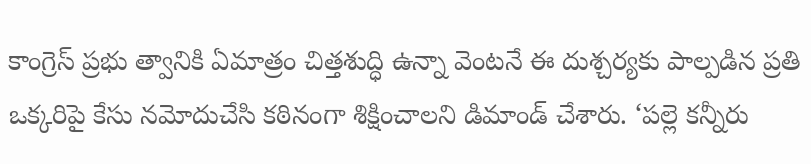కాంగ్రెస్ ప్రభు త్వానికి ఏమాత్రం చిత్తశుద్ధి ఉన్నా వెంటనే ఈ దుశ్చర్యకు పాల్పడిన ప్రతి ఒక్కరిపై కేసు నమోదుచేసి కఠినంగా శిక్షించాలని డిమాండ్ చేశారు. ‘పల్లె కన్నీరు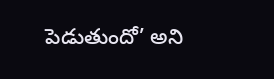పెడుతుందో’ అని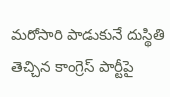మరోసారి పాడుకునే దుస్థితి తెచ్చిన కాంగ్రెస్ పార్టీపై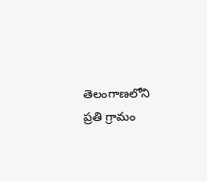తెలంగాణలోని ప్రతి గ్రామం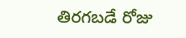తిరగబడే రోజు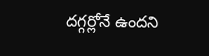దగ్గర్లోనే ఉందని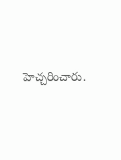హెచ్చరించారు.